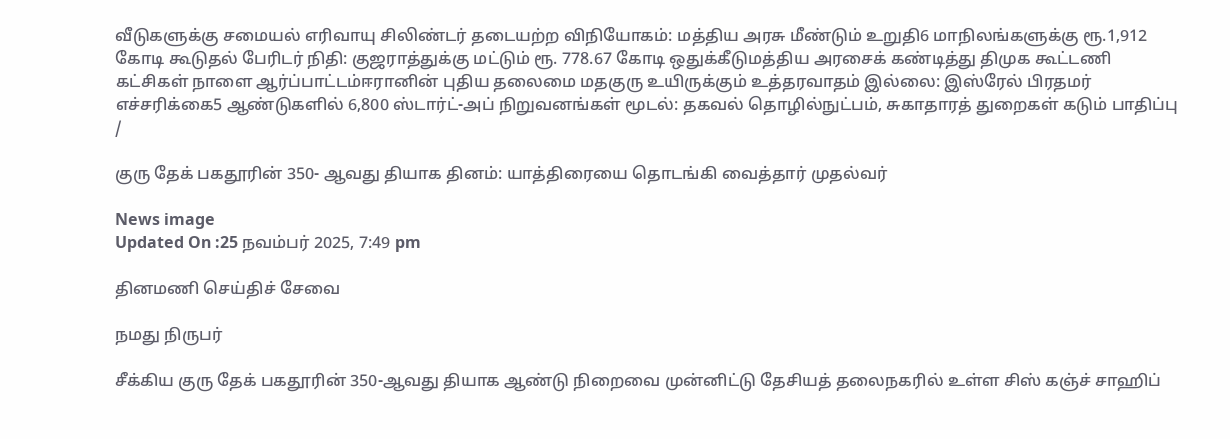வீடுகளுக்கு சமையல் எரிவாயு சிலிண்டர் தடையற்ற விநியோகம்: மத்திய அரசு மீண்டும் உறுதி6 மாநிலங்களுக்கு ரூ.1,912 கோடி கூடுதல் பேரிடர் நிதி: குஜராத்துக்கு மட்டும் ரூ. 778.67 கோடி ஒதுக்கீடுமத்திய அரசைக் கண்டித்து திமுக கூட்டணி கட்சிகள் நாளை ஆர்ப்பாட்டம்ஈரானின் புதிய தலைமை மதகுரு உயிருக்கும் உத்தரவாதம் இல்லை: இஸ்ரேல் பிரதமர் எச்சரிக்கை5 ஆண்டுகளில் 6,800 ஸ்டார்ட்-அப் நிறுவனங்கள் மூடல்: தகவல் தொழில்நுட்பம், சுகாதாரத் துறைகள் கடும் பாதிப்பு
/

குரு தேக் பகதூரின் 350- ஆவது தியாக தினம்: யாத்திரையை தொடங்கி வைத்தார் முதல்வர்

News image
Updated On :25 நவம்பர் 2025, 7:49 pm

தினமணி செய்திச் சேவை

நமது நிருபர்

சீக்கிய குரு தேக் பகதூரின் 350-ஆவது தியாக ஆண்டு நிறைவை முன்னிட்டு தேசியத் தலைநகரில் உள்ள சிஸ் கஞ்ச் சாஹிப்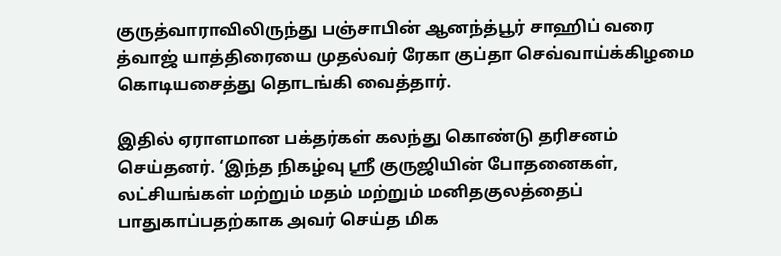குருத்வாராவிலிருந்து பஞ்சாபின் ஆனந்த்பூர் சாஹிப் வரை த்வாஜ் யாத்திரையை முதல்வர் ரேகா குப்தா செவ்வாய்க்கிழமை கொடியசைத்து தொடங்கி வைத்தார்.

இதில் ஏராளமான பக்தர்கள் கலந்து கொண்டு தரிசனம் செய்தனர். ‘இந்த நிகழ்வு ஸ்ரீ குருஜியின் போதனைகள், லட்சியங்கள் மற்றும் மதம் மற்றும் மனிதகுலத்தைப் பாதுகாப்பதற்காக அவர் செய்த மிக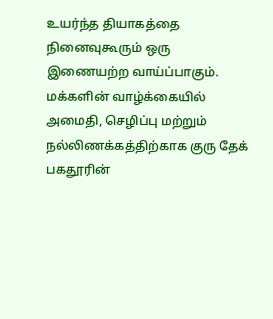உயர்ந்த தியாகத்தை நினைவுகூரும் ஒரு இணையற்ற வாய்ப்பாகும். மக்களின் வாழ்க்கையில் அமைதி, செழிப்பு மற்றும் நல்லிணக்கத்திற்காக குரு தேக் பகதூரின்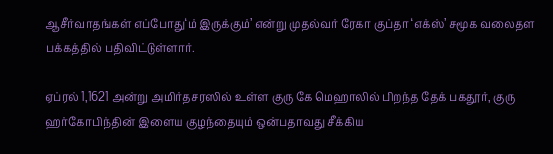ஆசீர்வாதங்கள் எப்போது‘ம் இருக்கும்’ என்று முதல்வர் ரேகா குப்தா ‘எக்ஸ்’ சமூக வலைதள பக்கத்தில் பதிவிட்டுள்ளார்.

ஏப்ரல் 1,1621 அன்று அமிர்தசரஸில் உள்ள குரு கே மெஹாலில் பிறந்த தேக் பகதூர், குரு ஹர்கோபிந்தின் இளைய குழந்தையும் ஒன்பதாவது சீக்கிய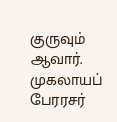குருவும் ஆவார். முகலாயப் பேரரசர்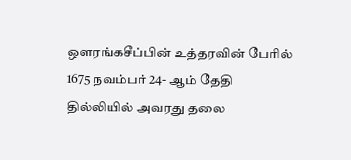ஔரங்கசீப்பின் உத்தரவின் பேரில் 1675 நவம்பர் 24- ஆம் தேதி தில்லியில் அவரது தலை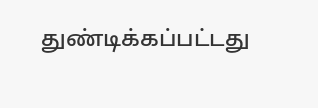துண்டிக்கப்பட்டது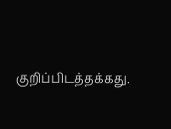குறிப்பிடத்தக்கது.